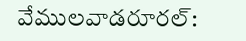వేములవాడరూరల్: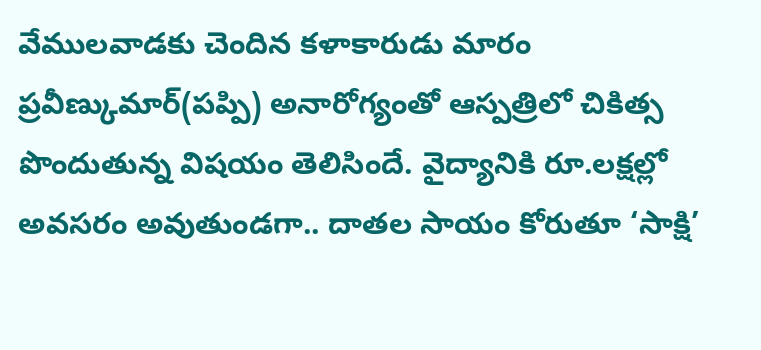వేములవాడకు చెందిన కళాకారుడు మారం ప్రవీణ్కుమార్(పప్పి) అనారోగ్యంతో ఆస్పత్రిలో చికిత్స పొందుతున్న విషయం తెలిసిందే. వైద్యానికి రూ.లక్షల్లో అవసరం అవుతుండగా.. దాతల సాయం కోరుతూ ‘సాక్షి’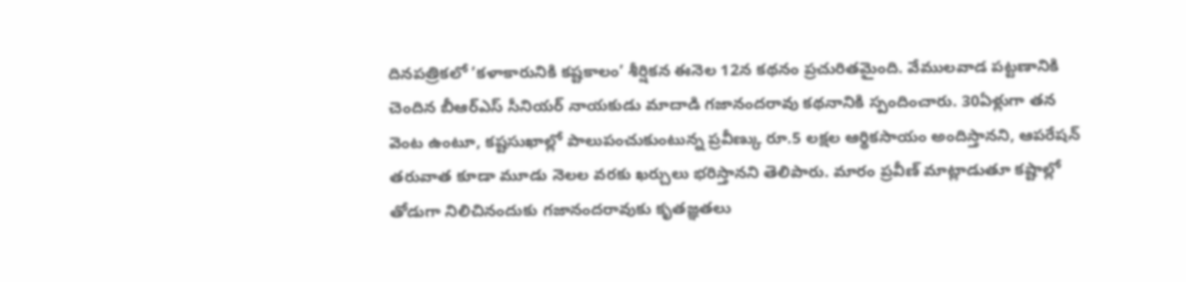దినపత్రికలో ’కళాకారునికి కష్టకాలం’ శీర్షికన ఈనెల 12న కథనం ప్రచురితమైంది. వేములవాడ పట్టణానికి చెందిన బీఆర్ఎస్ సీనియర్ నాయకుడు మాదాడి గజానందరావు కథనానికి స్పందించారు. 30ఏళ్లుగా తన వెంట ఉంటూ, కష్టసుఖాల్లో పాలుపంచుకుంటున్న ప్రవీణ్కు రూ.5 లక్షల ఆర్థికసాయం అందిస్తానని, ఆపరేషన్ తరువాత కూడా మూడు నెలల వరకు ఖర్చులు భరిస్తానని తెలిపారు. మారం ప్రవీణ్ మాట్లాడుతూ కష్టాల్లో తోడుగా నిలిచినందుకు గజానందరావుకు కృతజ్ఞతలు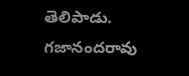తెలిపాడు. గజానందరావు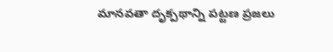మానవతా దృక్పథాన్ని పట్టణ ప్రజలు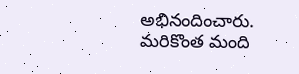అభినందించారు. మరికొంత మంది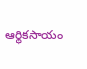ఆర్థికసాయం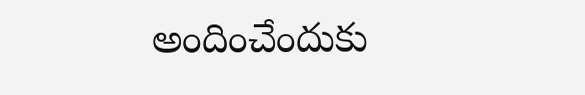అందించేందుకు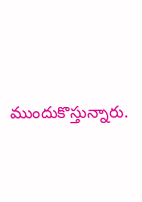ముందుకొస్తున్నారు.